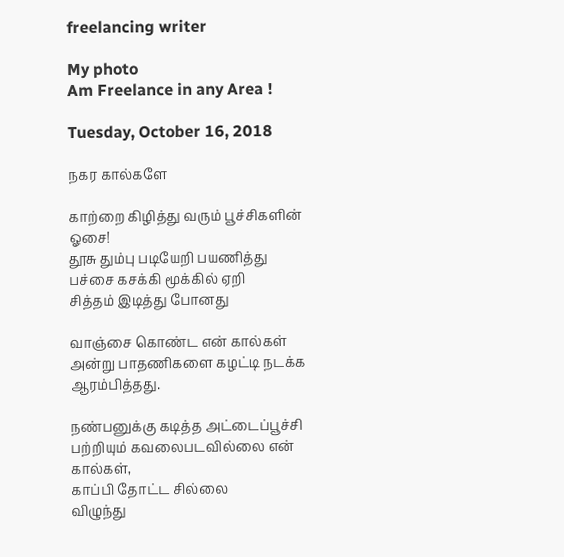freelancing writer

My photo
Am Freelance in any Area !

Tuesday, October 16, 2018

நகர கால்களே

காற்றை கிழித்து வரும் பூச்சிகளின் ஓசை!
தூசு தும்பு படியேறி பயணித்து
பச்சை கசக்கி மூக்கில் ஏறி
சித்தம் இடித்து போனது

வாஞ்சை கொண்ட என் கால்கள்
அன்று பாதணிகளை கழட்டி நடக்க ஆரம்பித்தது.

நண்பனுக்கு கடித்த அட்டைப்பூச்சி பற்றியும் கவலைபடவில்லை என் கால்கள்,
காப்பி தோட்ட சில்லை
விழுந்து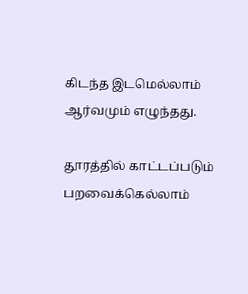கிடந்த இடமெல்லாம் ஆர்வமும் எழுந்தது.

தூரத்தில் காட்டப்படும் பறவைக்கெல்லாம்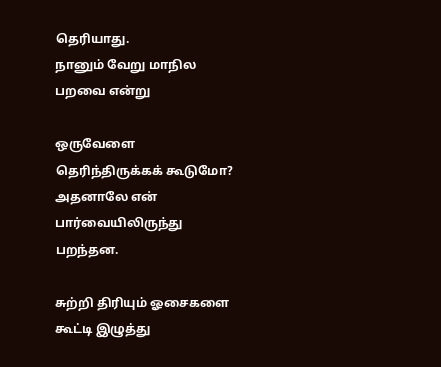தெரியாது.
நானும் வேறு மாநில பறவை என்று

ஒருவேளை தெரிந்திருக்கக் கூடுமோ?
அதனாலே என் பார்வையிலிருந்து பறந்தன.

சுற்றி திரியும் ஓசைகளை கூட்டி இழுத்து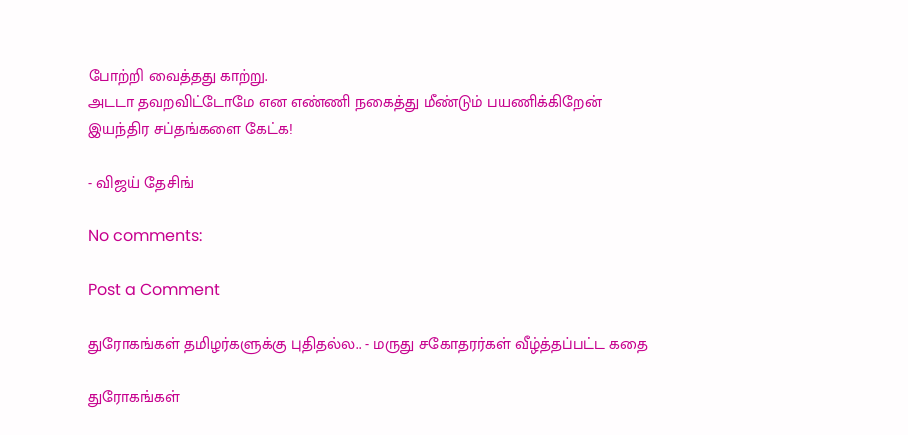போற்றி வைத்தது காற்று.
அடடா தவறவிட்டோமே என எண்ணி நகைத்து மீண்டும் பயணிக்கிறேன்
இயந்திர சப்தங்களை கேட்க!

- விஜய் தேசிங்

No comments:

Post a Comment

துரோகங்கள் தமிழர்களுக்கு புதிதல்ல.. - மருது சகோதரர்கள் வீழ்த்தப்பட்ட கதை

துரோகங்கள்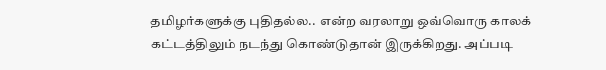தமிழர்களுக்கு புதிதல்ல..  என்ற வரலாறு ஒவ்வொரு காலக் கட்டத்திலும் நடந்து கொண்டுதான் இருக்கிறது. அப்படி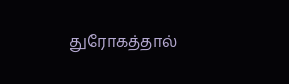துரோகத்தால்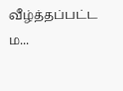வீழ்த்தப்பட்ட ம...